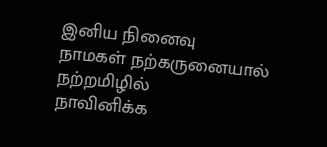இனிய நினைவு
நாமகள் நற்கருனையால்
நற்றமிழில்
நாவினிக்க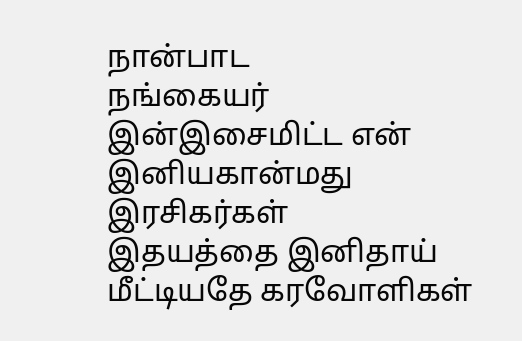நான்பாட
நங்கையர்
இன்இசைமிட்ட என்
இனியகான்மது இரசிகர்கள்
இதயத்தை இனிதாய்
மீட்டியதே கரவோளிகள்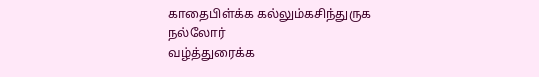காதைபிள்க்க கல்லும்கசிந்துருக
நல்லோர்
வழ்த்துரைக்க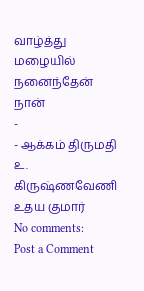வாழ்த்து மழையில் நனைந்தேன் நான்
-
- ஆக்கம் திருமதி உ. கிருஷ்ணவேணி
உதய குமார்
No comments:
Post a Comment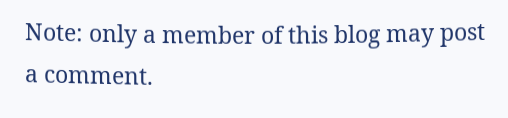Note: only a member of this blog may post a comment.